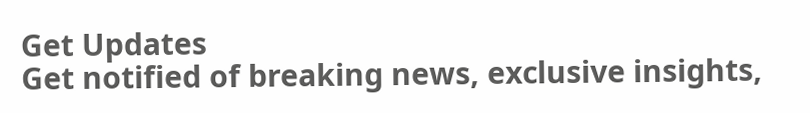Get Updates
Get notified of breaking news, exclusive insights,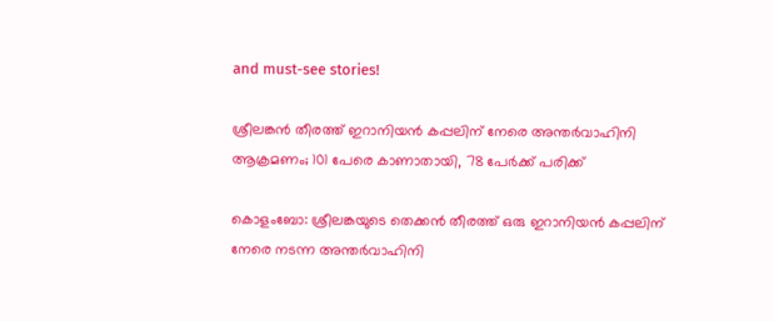and must-see stories!

ശ്രീലങ്കൻ തീരത്ത് ഇറാനിയൻ കപ്പലിന് നേരെ അന്തർവാഹിനി ആക്രമണം; 101 പേരെ കാണാതായി, 78 പേർക്ക് പരിക്ക്

കൊളംബോ: ശ്രീലങ്കയുടെ തെക്കൻ തീരത്ത് ഒരു ഇറാനിയൻ കപ്പലിന് നേരെ നടന്ന അന്തർവാഹിനി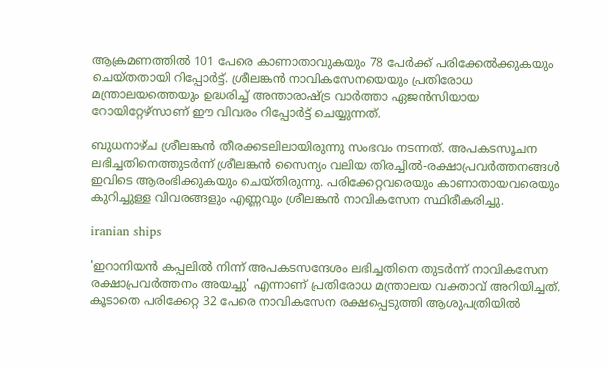ആക്രമണത്തിൽ 101 പേരെ കാണാതാവുകയും 78 പേർക്ക് പരിക്കേൽക്കുകയും ചെയ്‌തതായി റിപ്പോർട്ട്. ശ്രീലങ്കൻ നാവികസേനയെയും പ്രതിരോധ മന്ത്രാലയത്തെയും ഉദ്ധരിച്ച് അന്താരാഷ്ട്ര വാർത്താ ഏജൻസിയായ റോയിറ്റേഴ്‌സാണ് ഈ വിവരം റിപ്പോർട്ട് ചെയ്യുന്നത്.

ബുധനാഴ്‌ച ശ്രീലങ്കൻ തീരക്കടലിലായിരുന്നു സംഭവം നടന്നത്. അപകടസൂചന ലഭിച്ചതിനെത്തുടർന്ന് ശ്രീലങ്കൻ സൈന്യം വലിയ തിരച്ചിൽ-രക്ഷാപ്രവർത്തനങ്ങൾ ഇവിടെ ആരംഭിക്കുകയും ചെയ്‌തിരുന്നു. പരിക്കേറ്റവരെയും കാണാതായവരെയും കുറിച്ചുള്ള വിവരങ്ങളും എണ്ണവും ശ്രീലങ്കൻ നാവികസേന സ്ഥിരീകരിച്ചു.

iranian ships

'ഇറാനിയൻ കപ്പലിൽ നിന്ന് അപകടസന്ദേശം ലഭിച്ചതിനെ തുടർന്ന് നാവികസേന രക്ഷാപ്രവർത്തനം അയച്ചു' എന്നാണ് പ്രതിരോധ മന്ത്രാലയ വക്താവ് അറിയിച്ചത്. കൂടാതെ പരിക്കേറ്റ 32 പേരെ നാവികസേന രക്ഷപ്പെടുത്തി ആശുപത്രിയിൽ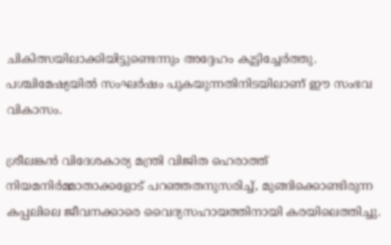ചികിത്സയിലാക്കിയിട്ടുണ്ടെന്നും അദ്ദേഹം കൂട്ടിച്ചേർത്തു. പശ്ചിമേഷ്യയിൽ സംഘർഷം പുകയുന്നതിനിടയിലാണ് ഈ സംഭവ വികാസം.

ശ്രീലങ്കൻ വിദേശകാര്യ മന്ത്രി വിജിത ഹെരാത്ത് നിയമനിർമ്മാതാക്കളോട് പറഞ്ഞതനുസരിച്ച്, മുങ്ങിക്കൊണ്ടിരുന്ന കപ്പലിലെ ജീവനക്കാരെ വൈദ്യസഹായത്തിനായി കരയിലെത്തിച്ചു.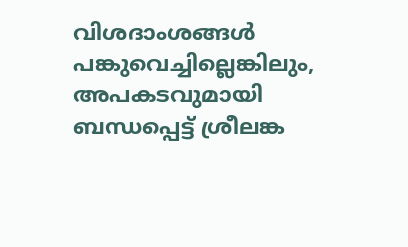വിശദാംശങ്ങൾ പങ്കുവെച്ചില്ലെങ്കിലും, അപകടവുമായി ബന്ധപ്പെട്ട് ശ്രീലങ്ക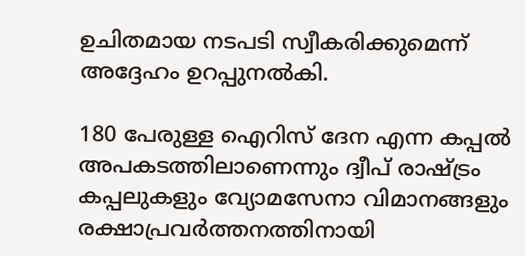ഉചിതമായ നടപടി സ്വീകരിക്കുമെന്ന് അദ്ദേഹം ഉറപ്പുനൽകി.

180 പേരുള്ള ഐറിസ് ദേന എന്ന കപ്പൽ അപകടത്തിലാണെന്നും ദ്വീപ് രാഷ്ട്രം കപ്പലുകളും വ്യോമസേനാ വിമാനങ്ങളും രക്ഷാപ്രവർത്തനത്തിനായി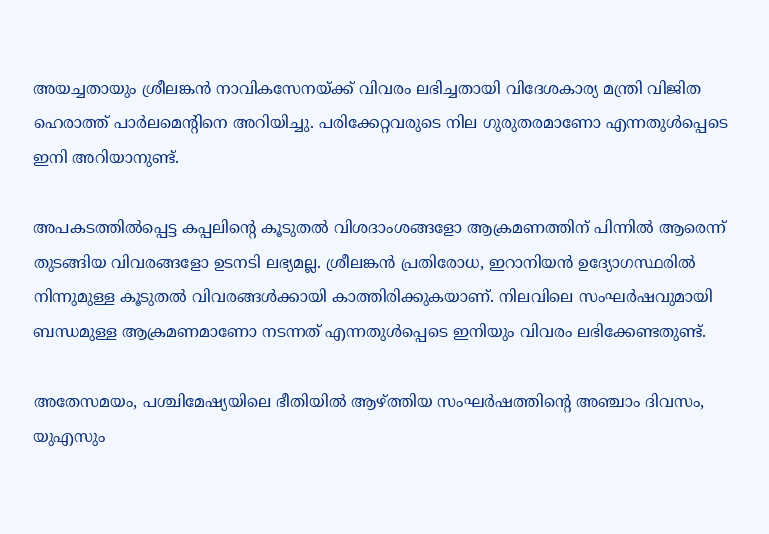അയച്ചതായും ശ്രീലങ്കൻ നാവികസേനയ്ക്ക് വിവരം ലഭിച്ചതായി വിദേശകാര്യ മന്ത്രി വിജിത ഹെരാത്ത് പാർലമെന്റിനെ അറിയിച്ചു. പരിക്കേറ്റവരുടെ നില ഗുരുതരമാണോ എന്നതുൾപ്പെടെ ഇനി അറിയാനുണ്ട്.

അപകടത്തിൽപ്പെട്ട കപ്പലിന്റെ കൂടുതൽ വിശദാംശങ്ങളോ ആക്രമണത്തിന് പിന്നിൽ ആരെന്ന് തുടങ്ങിയ വിവരങ്ങളോ ഉടനടി ലഭ്യമല്ല. ശ്രീലങ്കൻ പ്രതിരോധ, ഇറാനിയൻ ഉദ്യോഗസ്ഥരിൽ നിന്നുമുള്ള കൂടുതൽ വിവരങ്ങൾക്കായി കാത്തിരിക്കുകയാണ്. നിലവിലെ സംഘർഷവുമായി ബന്ധമുള്ള ആക്രമണമാണോ നടന്നത് എന്നതുൾപ്പെടെ ഇനിയും വിവരം ലഭിക്കേണ്ടതുണ്ട്.

അതേസമയം, പശ്ചിമേഷ്യയിലെ ഭീതിയിൽ ആഴ്ത്തിയ സംഘർഷത്തിന്റെ അഞ്ചാം ദിവസം, യുഎസും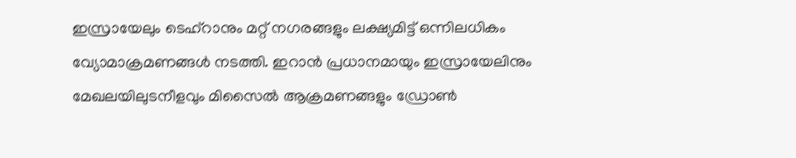ഇസ്രായേലും ടെഹ്‌റാനും മറ്റ് നഗരങ്ങളും ലക്ഷ്യമിട്ട് ഒന്നിലധികം വ്യോമാക്രമണങ്ങൾ നടത്തി. ഇറാൻ പ്രധാനമായും ഇസ്രായേലിനും മേഖലയിലുടനീളവും മിസൈൽ ആക്രമണങ്ങളും ഡ്രോൺ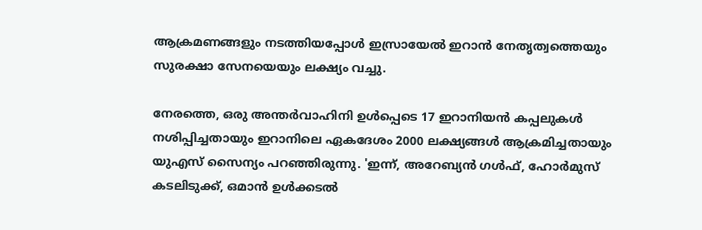ആക്രമണങ്ങളും നടത്തിയപ്പോൾ ഇസ്രായേൽ ഇറാൻ നേതൃത്വത്തെയും സുരക്ഷാ സേനയെയും ലക്ഷ്യം വച്ചു.

നേരത്തെ, ഒരു അന്തർവാഹിനി ഉൾപ്പെടെ 17 ഇറാനിയൻ കപ്പലുകൾ നശിപ്പിച്ചതായും ഇറാനിലെ ഏകദേശം 2000 ലക്ഷ്യങ്ങൾ ആക്രമിച്ചതായും യുഎസ് സൈന്യം പറഞ്ഞിരുന്നു. 'ഇന്ന്, അറേബ്യൻ ഗൾഫ്, ഹോർമുസ് കടലിടുക്ക്, ഒമാൻ ഉൾക്കടൽ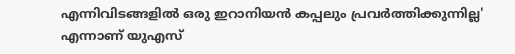എന്നിവിടങ്ങളിൽ ഒരു ഇറാനിയൻ കപ്പലും പ്രവർത്തിക്കുന്നില്ല' എന്നാണ് യുഎസ്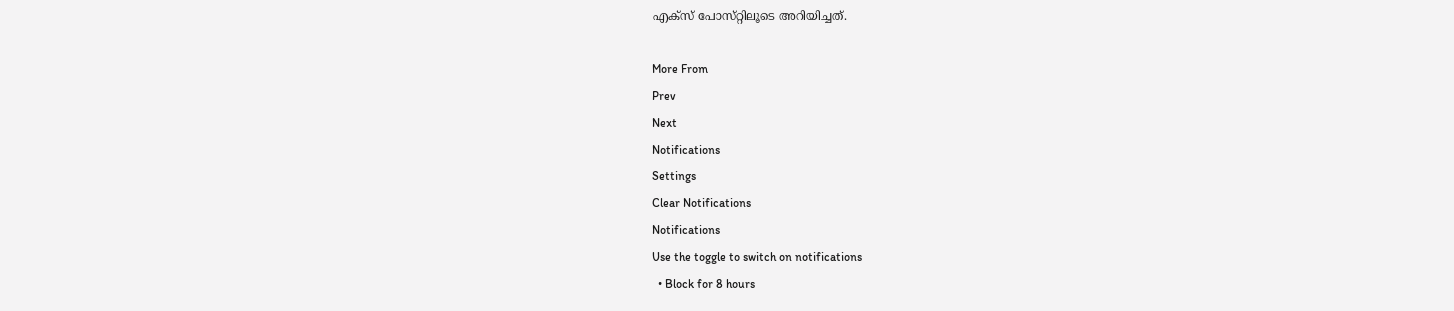എക്‌സ് പോസ്‌റ്റിലൂടെ അറിയിച്ചത്.

More From
Prev
Next
Notifications
Settings
Clear Notifications
Notifications
Use the toggle to switch on notifications
  • Block for 8 hours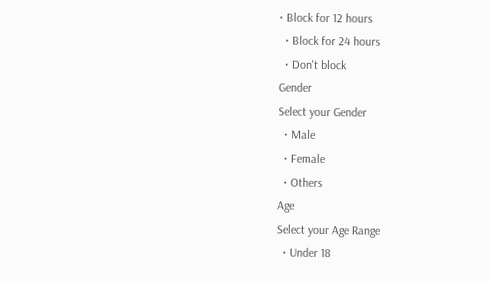• Block for 12 hours
  • Block for 24 hours
  • Don't block
Gender
Select your Gender
  • Male
  • Female
  • Others
Age
Select your Age Range
  • Under 18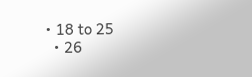• 18 to 25
  • 26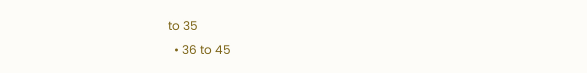to 35
  • 36 to 45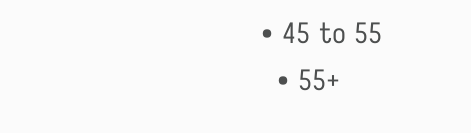• 45 to 55
  • 55+